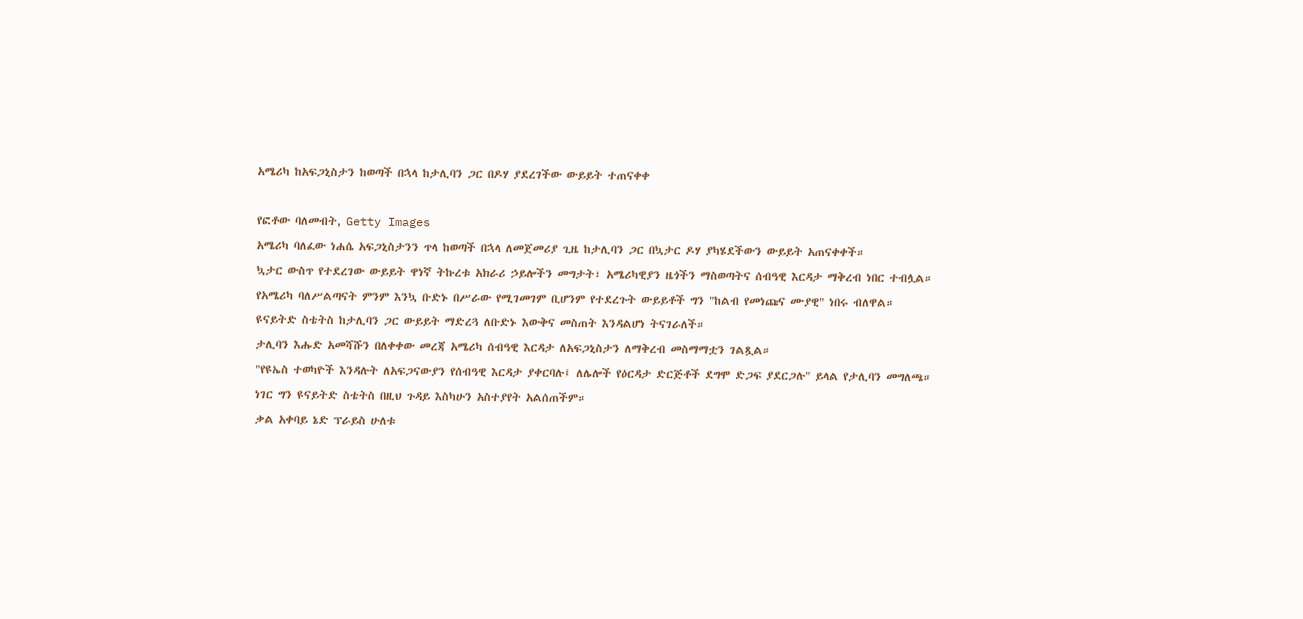አሜሪካ ከአፍጋኒስታን ከወጣች በኋላ ከታሊባን ጋር በዶሃ ያደረገችው ውይይት ተጠናቀቀ

የፎቶው ባለመብት, Getty Images
አሜሪካ ባለፈው ነሐሴ አፍጋኒስታንን ጥላ ከወጣች በኋላ ለመጀመሪያ ጊዜ ከታሊባን ጋር በኳታር ዶሃ ያካሄደችውን ውይይት አጠናቀቀች።
ኳታር ውስጥ የተደረገው ውይይት ዋነኛ ትኩረቱ አክራሪ ኃይሎችን መግታት፣ አሜሪካዊያን ዜጎችን ማስወጣትና ሰብዓዊ እርዳታ ማቅረብ ነበር ተብሏል።
የአሜሪካ ባለሥልጣናት ምንም እንኳ ቡድኑ በሥራው የሚገመገም ቢሆንም የተደረጉት ውይይቶች ግን "ከልብ የመነጩና ሙያዊ" ነበሩ ብለዋል።
ዩናይትድ ስቴትስ ከታሊባን ጋር ውይይት ማድረጓ ለቡድኑ እውቅና መስጠት እንዳልሆነ ትናገራለች።
ታሊባን እሑድ አመሻሹን በለቀቀው መረጃ አሜሪካ ሰብዓዊ እርዳታ ለአፍጋኒስታን ለማቅረብ መስማማቷን ገልጿል።
"የዩኤስ ተወካዮች እንዳሉት ለአፍጋናውያን የሰብዓዊ እርዳታ ያቀርባሉ፤ ለሌሎች የዕርዳታ ድርጅቶች ደግሞ ድጋፍ ያደርጋሉ" ይላል የታሊባን መግለጫ።
ነገር ግን ዩናይትድ ስቴትስ በዚህ ጉዳይ እስካሁን አስተያየት አልሰጠችም።
ቃል አቀባይ ኔድ ፕራይስ ሁለቱ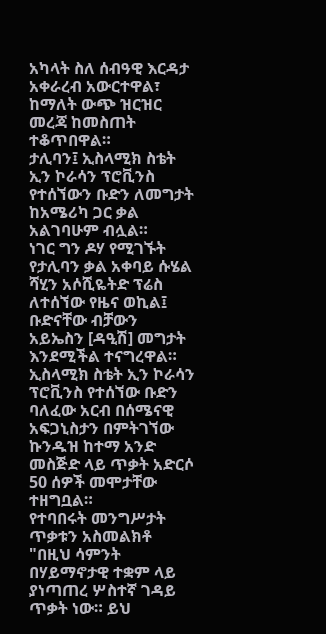አካላት ስለ ሰብዓዊ እርዳታ አቀራረብ አውርተዋል፣ ከማለት ውጭ ዝርዝር መረጃ ከመስጠት ተቆጥበዋል።
ታሊባን፤ ኢስላሚክ ስቴት ኢን ኮራሳን ፕሮቪንስ የተሰኘውን ቡድን ለመግታት ከአሜሪካ ጋር ቃል አልገባሁም ብሏል።
ነገር ግን ዶሃ የሚገኙት የታሊባን ቃል አቀባይ ሱሄል ሻሂን አሶሺዬትድ ፕሬስ ለተሰኘው የዜና ወኪል፤ ቡድናቸው ብቻውን አይኤስን [ዳዒሽ] መግታት እንደሚችል ተናግረዋል።
ኢስላሚክ ስቴት ኢን ኮራሳን ፕሮቪንስ የተሰኘው ቡድን ባለፈው አርብ በሰሜናዊ አፍጋኒስታን በምትገኘው ኩንዱዝ ከተማ አንድ መስጅድ ላይ ጥቃት አድርሶ 50 ሰዎች መሞታቸው ተዘግቧል።
የተባበሩት መንግሥታት ጥቃቱን አስመልክቶ "በዚህ ሳምንት በሃይማኖታዊ ተቋም ላይ ያነጣጠረ ሦስተኛ ገዳይ ጥቃት ነው። ይህ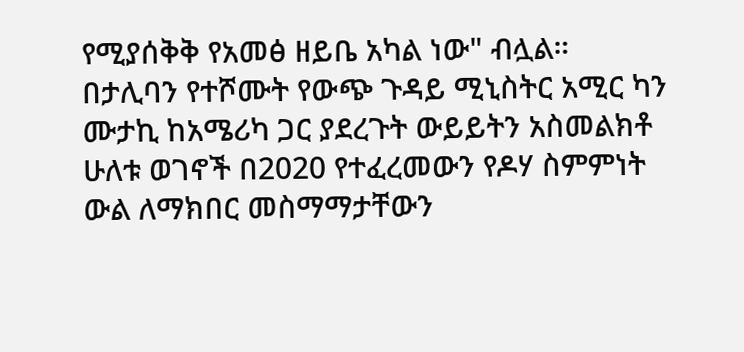የሚያሰቅቅ የአመፅ ዘይቤ አካል ነው" ብሏል።
በታሊባን የተሾሙት የውጭ ጉዳይ ሚኒስትር አሚር ካን ሙታኪ ከአሜሪካ ጋር ያደረጉት ውይይትን አስመልክቶ ሁለቱ ወገኖች በ2020 የተፈረመውን የዶሃ ስምምነት ውል ለማክበር መስማማታቸውን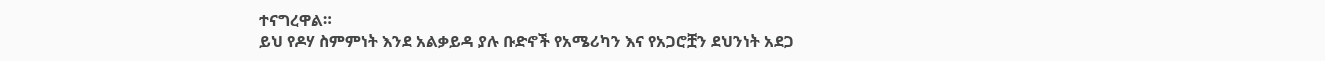ተናግረዋል።
ይህ የዶሃ ስምምነት እንደ አልቃይዳ ያሉ ቡድኖች የአሜሪካን እና የአጋሮቿን ደህንነት አደጋ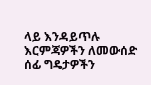ላይ እንዳይጥሉ እርምጃዎችን ለመውሰድ ሰፊ ግዴታዎችን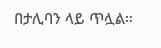በታሊባን ላይ ጥሏል።